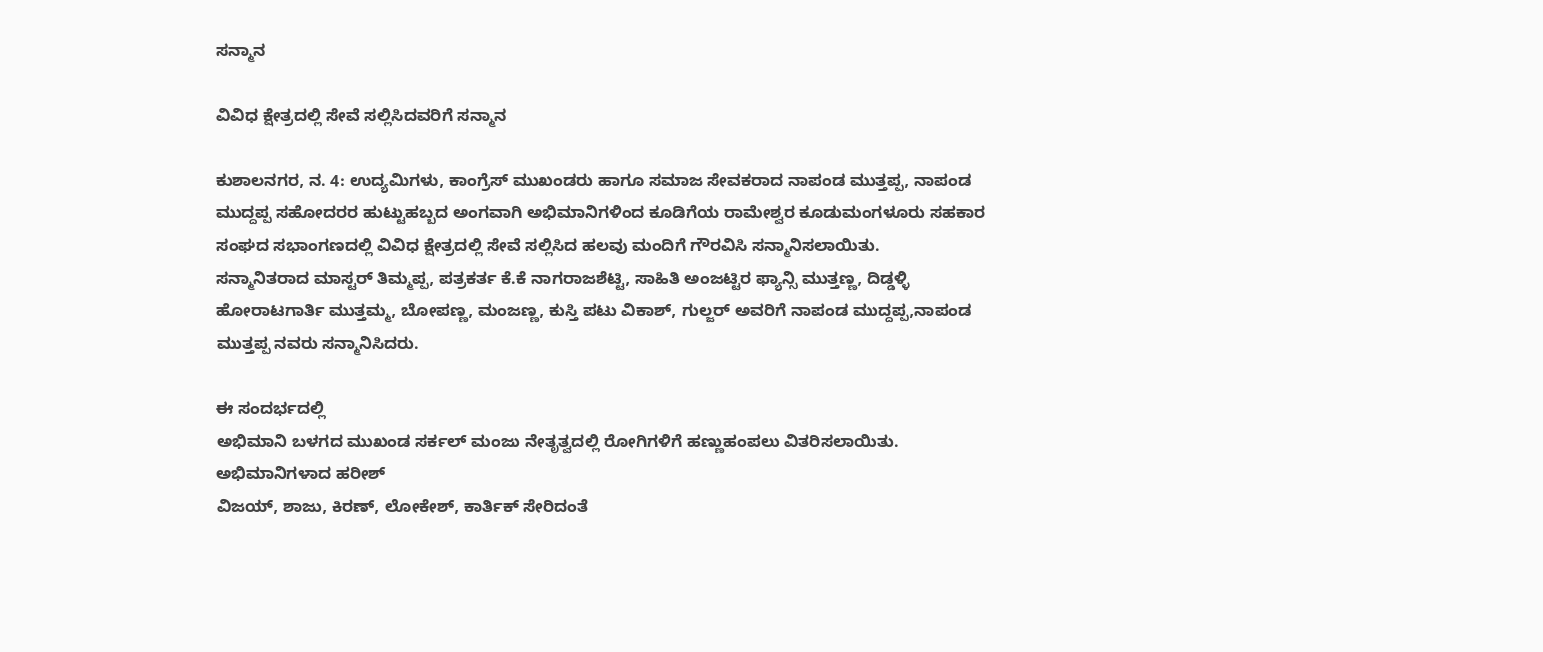ಸನ್ಮಾನ

ವಿವಿಧ ಕ್ಷೇತ್ರದಲ್ಲಿ ಸೇವೆ ಸಲ್ಲಿಸಿದವರಿಗೆ ಸನ್ಮಾನ

ಕುಶಾಲನಗರ, ನ. 4: ಉದ್ಯಮಿಗಳು, ಕಾಂಗ್ರೆಸ್ ಮುಖಂಡರು ಹಾಗೂ ಸಮಾಜ ಸೇವಕರಾದ ನಾಪಂಡ ಮುತ್ತಪ್ಪ, ನಾಪಂಡ ಮುದ್ದಪ್ಪ ಸಹೋದರರ ಹುಟ್ಟುಹಬ್ಬದ ಅಂಗವಾಗಿ ಅಭಿಮಾನಿಗಳಿಂದ ಕೂಡಿಗೆಯ ರಾಮೇಶ್ವರ ಕೂಡುಮಂಗಳೂರು ಸಹಕಾರ ಸಂಘದ ಸಭಾಂಗಣದಲ್ಲಿ ವಿವಿಧ ಕ್ಷೇತ್ರದಲ್ಲಿ ಸೇವೆ ಸಲ್ಲಿಸಿದ ಹಲವು ಮಂದಿಗೆ ಗೌರವಿಸಿ ಸನ್ಮಾನಿಸಲಾಯಿತು.
ಸನ್ಮಾನಿತರಾದ ಮಾಸ್ಟರ್ ತಿಮ್ಮಪ್ಪ, ಪತ್ರಕರ್ತ ಕೆ.ಕೆ‌ ನಾಗರಾಜಶೆಟ್ಟಿ, ಸಾಹಿತಿ ಅಂಜಟ್ಟಿರ ಫ್ಯಾನ್ಸಿ ಮುತ್ತಣ್ಣ, ದಿಡ್ಡಳ್ಳಿ ಹೋರಾಟಗಾರ್ತಿ ಮುತ್ತಮ್ಮ, ಬೋಪಣ್ಣ, ಮಂಜಣ್ಣ, ಕುಸ್ತಿ ಪಟು ವಿಕಾಶ್, ಗುಲ್ಜರ್ ಅವರಿಗೆ ನಾಪಂಡ ಮುದ್ದಪ್ಪ,ನಾಪಂಡ ಮುತ್ತಪ್ಪ ನವರು ಸನ್ಮಾನಿಸಿದರು.

ಈ ಸಂದರ್ಭದಲ್ಲಿ
ಅಭಿಮಾನಿ ಬಳಗದ ಮುಖಂಡ ಸರ್ಕಲ್ ಮಂಜು ನೇತೃತ್ವದಲ್ಲಿ ರೋಗಿಗಳಿಗೆ ಹಣ್ಣುಹಂಪಲು ವಿತರಿಸಲಾಯಿತು. ಅಭಿಮಾನಿಗಳಾದ ಹರೀಶ್
ವಿಜಯ್, ಶಾಜು, ಕಿರಣ್, ಲೋಕೇಶ್, ಕಾರ್ತಿಕ್ ಸೇರಿದಂತೆ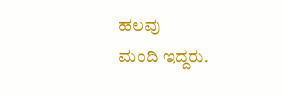ಹಲವು ಮಂದಿ ‌ಇದ್ದರು.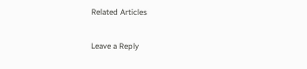Related Articles

Leave a Reply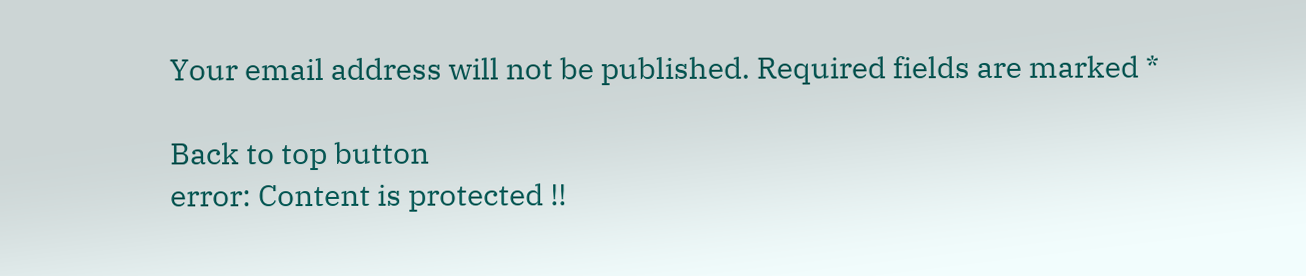Your email address will not be published. Required fields are marked *

Back to top button
error: Content is protected !!